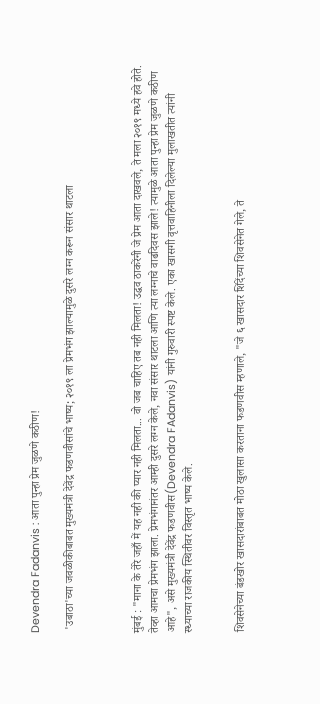Devendra Fadanvis : आता पुन्हा प्रेम जुळणे कठीण!

 'उबाठा'च्या जवळीकीबाबत मुख्यमंत्री देवेंद्र फडणवीसांचे भाष्य; २०१९ ला प्रेमभंग झाल्यामुळे दुसरे लग्न करून संसार थाटला



मुंबई : "माना के तेरे जहाँ में यह नही की प्यार नही मिलता... वो जब चाहिए तब नही मिलता! उद्धव ठाकरेंनी जे प्रेम आता दाखवले, ते मला २०१९ मध्ये हवे होते. तेव्हा आमचा प्रेमभंग झाला. प्रेमभंगानंतर आम्ही दुसरे लग्न केले, नवा संसार थाटला आणि त्या लग्नाचे वाढदिवस झाले! त्यामुळे आता पुन्हा प्रेम जुळणे कठीण आहे", असे मुख्यमंत्री देवेंद्र फडणवीस(Devendra FAdanvis) यांनी गुरुवारी स्पष्ट केले. एका खासगी वृत्तवाहिनीला दिलेल्या मुलाखतीत त्यांनी स्ध्याच्या राजकीय स्थितीवर विस्तृत भाष्य केले.


शिवसेनेच्या बंडखोर खासदारांबाबत मोठा खुलासा करताना फडणवीस म्हणाले, "जे ६ खासदार शिंदेंच्या शिवसेनेत गेले, ते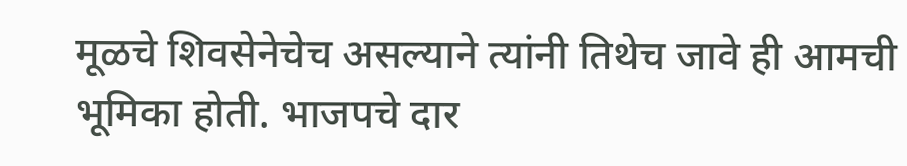मूळचे शिवसेनेचेच असल्याने त्यांनी तिथेच जावे ही आमची भूमिका होती. भाजपचे दार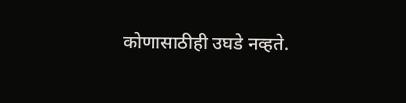कोणासाठीही उघडे नव्हते.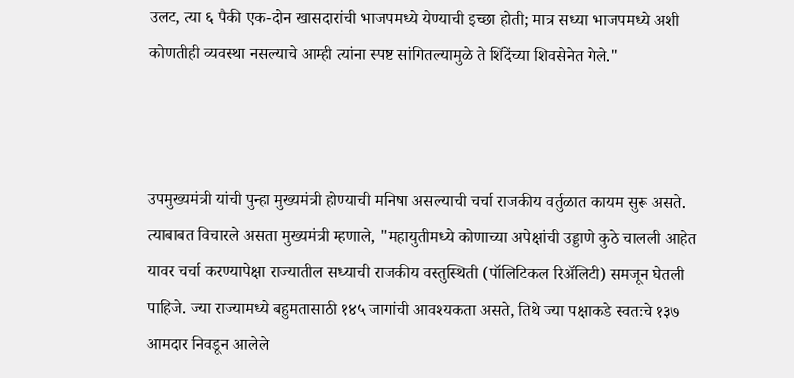उलट, त्या ६ पैकी एक-दोन खासदारांची भाजपमध्ये येण्याची इच्छा होती; मात्र सध्या भाजपमध्ये अशी कोणतीही व्यवस्था नसल्याचे आम्ही त्यांना स्पष्ट सांगितल्यामुळे ते शिंदेंच्या शिवसेनेत गेले."



उपमुख्यमंत्री यांची पुन्हा मुख्यमंत्री होण्याची मनिषा असल्याची चर्चा राजकीय वर्तुळात कायम सुरू असते. त्याबाबत विचारले असता मुख्यमंत्री म्हणाले, "महायुतीमध्ये कोणाच्या अपेक्षांची उड्डाणे कुठे चालली आहेत यावर चर्चा करण्यापेक्षा राज्यातील सध्याची राजकीय वस्तुस्थिती (पॉलिटिकल रिअ‍ॅलिटी) समजून घेतली पाहिजे. ज्या राज्यामध्ये बहुमतासाठी १४५ जागांची आवश्यकता असते, तिथे ज्या पक्षाकडे स्वतःचे १३७ आमदार निवडून आलेले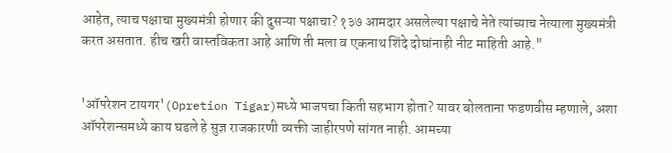आहेत, त्याच पक्षाचा मुख्यमंत्री होणार की दुसऱ्या पक्षाचा? १३७ आमदार असलेल्या पक्षाचे नेते त्यांच्याच नेत्याला मुख्यमंत्री करत असतात. हीच खरी वास्तविकता आहे आणि ती मला व एकनाथ शिंदे दोघांनाही नीट माहिती आहे."


'ऑपरेशन टायगर'(Opretion Tigar)मध्ये भाजपचा किती सहभाग होता? यावर बोलताना फडणवीस म्हणाले, अशा ऑपरेशन्समध्ये काय घडले हे सुज्ञ राजकारणी व्यक्ती जाहीरपणे सांगत नाही. आमच्या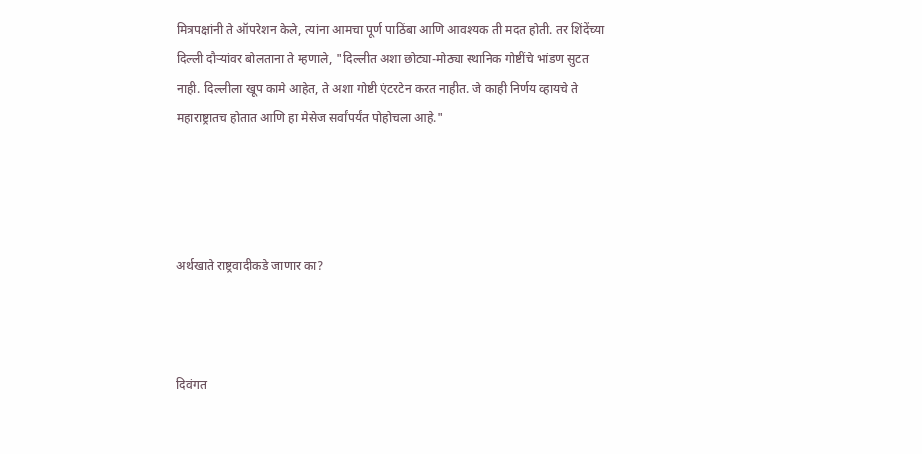मित्रपक्षांनी ते ऑपरेशन केले, त्यांना आमचा पूर्ण पाठिंबा आणि आवश्यक ती मदत होती. तर शिंदेंच्या दिल्ली दौऱ्यांवर बोलताना ते म्हणाले, "दिल्लीत अशा छोट्या-मोठ्या स्थानिक गोष्टींचे भांडण सुटत नाही. दिल्लीला खूप कामे आहेत, ते अशा गोष्टी एंटरटेन करत नाहीत. जे काही निर्णय व्हायचे ते महाराष्ट्रातच होतात आणि हा मेसेज सर्वांपर्यंत पोहोचला आहे."




अर्थखाते राष्ट्रवादीकडे जाणार का?



दिवंगत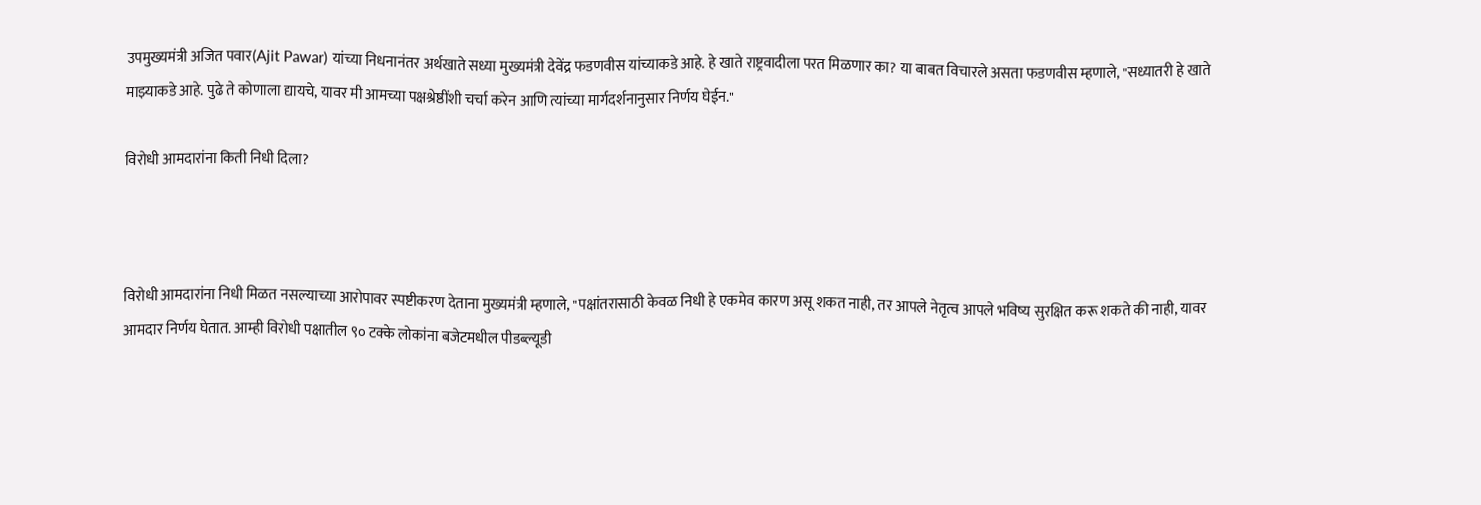उपमुख्यमंत्री अजित पवार(Ajit Pawar) यांच्या निधनानंतर अर्थखाते सध्या मुख्यमंत्री देवेंद्र फडणवीस यांच्याकडे आहे. हे खाते राष्ट्रवादीला परत मिळणार का? या बाबत विचारले असता फडणवीस म्हणाले, "सध्यातरी हे खाते माझ्याकडे आहे. पुढे ते कोणाला द्यायचे, यावर मी आमच्या पक्षश्रेष्ठींशी चर्चा करेन आणि त्यांच्या मार्गदर्शनानुसार निर्णय घेईन."

विरोधी आमदारांना किती निधी दिला?



विरोधी आमदारांना निधी मिळत नसल्याच्या आरोपावर स्पष्टीकरण देताना मुख्यमंत्री म्हणाले, "पक्षांतरासाठी केवळ निधी हे एकमेव कारण असू शकत नाही, तर आपले नेतृत्व आपले भविष्य सुरक्षित करू शकते की नाही, यावर आमदार निर्णय घेतात. आम्ही विरोधी पक्षातील ९० टक्के लोकांना बजेटमधील पीडब्ल्यूडी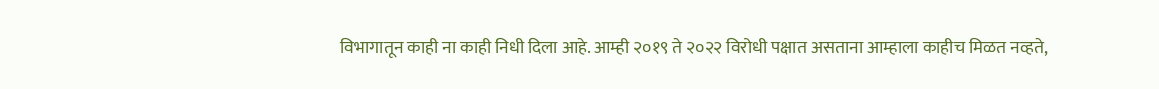विभागातून काही ना काही निधी दिला आहे. आम्ही २०१९ ते २०२२ विरोधी पक्षात असताना आम्हाला काहीच मिळत नव्हते,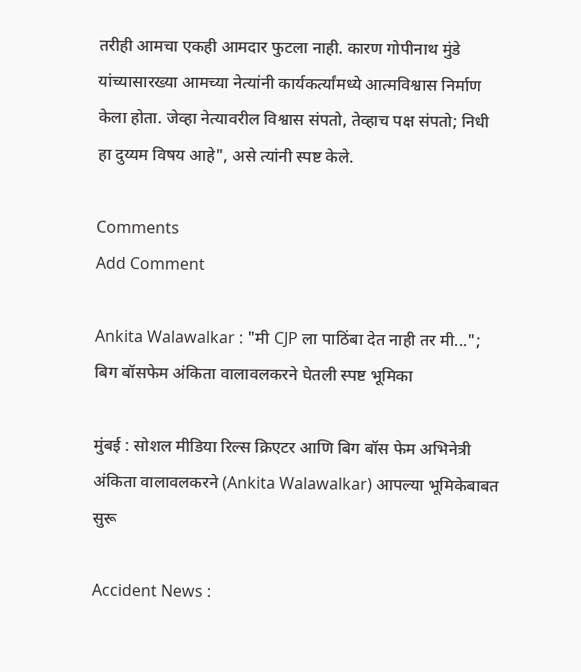तरीही आमचा एकही आमदार फुटला नाही. कारण गोपीनाथ मुंडे यांच्यासारख्या आमच्या नेत्यांनी कार्यकर्त्यांमध्ये आत्मविश्वास निर्माण केला होता. जेव्हा नेत्यावरील विश्वास संपतो, तेव्हाच पक्ष संपतो; निधी हा दुय्यम विषय आहे", असे त्यांनी स्पष्ट केले.

Comments
Add Comment

Ankita Walawalkar : "मी CJP ला पाठिंबा देत नाही तर मी..."; बिग बॉसफेम अंकिता वालावलकरने घेतली स्पष्ट भूमिका

मुंबई : सोशल मीडिया रिल्स क्रिएटर आणि बिग बॉस फेम अभिनेत्री अंकिता वालावलकरने (Ankita Walawalkar) आपल्या भूमिकेबाबत सुरू

Accident News :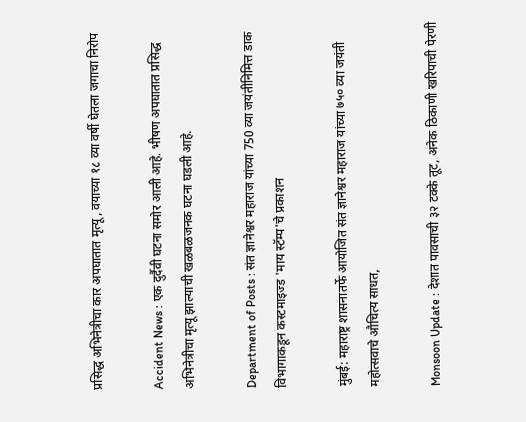प्रसिद्ध अभिनेत्रीचा कार अपघातात मृत्यू, वयाच्या १८ व्या वर्षी घेतला जगाचा निरोप

Accident News : एक दुर्दैवी घटना समोर आली आहे. भीषण अपघातात प्रसिद्ध अभिनेत्रीचा मृत्यू झाल्याची खळबळजनक घटना घडली आहे.

Department of Posts : संत ज्ञानेश्वर महाराज यांच्या 750 व्या जयंतीनिमित्त डाक विभागाकडून कस्टमाइज्ड 'माय स्टॅम्प'चे प्रकाशन

मुंबई: महाराष्ट्र शासनातर्फे आयोजित संत ज्ञानेश्वर महाराज यांच्या ७५० व्या जयंती महोत्सवाचे औचित्य साधत,

Monsoon Update : देशात पावसाची ३२ टक्के तूट, अनेक ठिकाणी खरिपाची पेरणी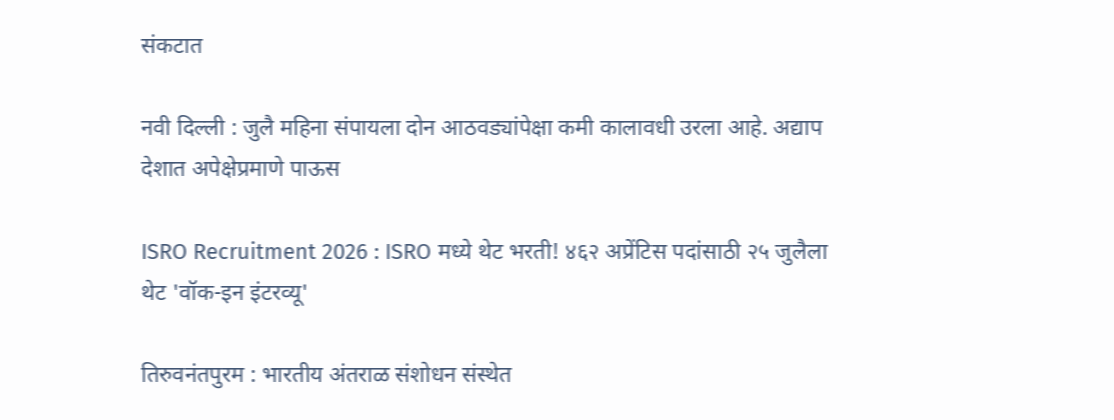संकटात

नवी दिल्ली : जुलै महिना संपायला दोन आठवड्यांपेक्षा कमी कालावधी उरला आहे. अद्याप देशात अपेक्षेप्रमाणे पाऊस

ISRO Recruitment 2026 : ISRO मध्ये थेट भरती! ४६२ अप्रेंटिस पदांसाठी २५ जुलैला थेट 'वॉक-इन इंटरव्यू'

तिरुवनंतपुरम : भारतीय अंतराळ संशोधन संस्थेत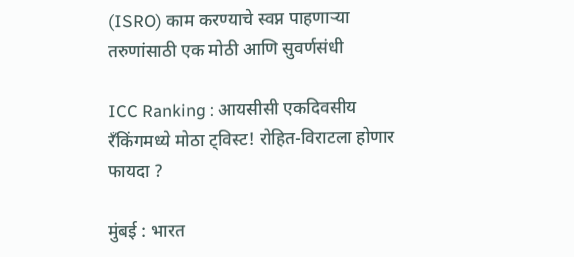(ISRO) काम करण्याचे स्वप्न पाहणाऱ्या तरुणांसाठी एक मोठी आणि सुवर्णसंधी

ICC Ranking : आयसीसी एकदिवसीय रँकिंगमध्ये मोठा ट्विस्ट! रोहित-विराटला होणार फायदा ?

मुंबई : भारत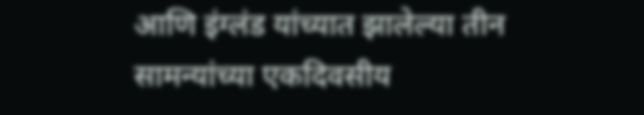आणि इंग्लंड यांच्यात झालेल्या तीन सामन्यांच्या एकदिवसीय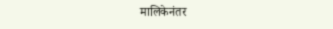मालिकेनंतर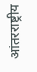आंतरराष्ट्रीय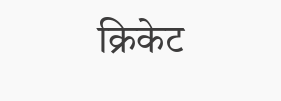क्रिकेट